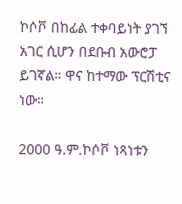ኮሶቮ በከፊል ተቀባይነት ያገኘ አገር ሲሆን በደቡብ አውሮፓ ይገኛል። ዋና ከተማው ፕርሽቲና ነው።

2000 ዓ.ም.ኮሶቮ ነጻነቱን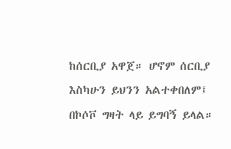ከሰርቢያ አዋጀ። ሆኖም ሰርቢያ እስካሁን ይህንን አልተቀበለም፤ በኮሶቮ ግዛት ላይ ይግባኝ ይላል።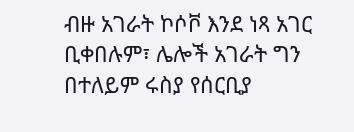ብዙ አገራት ኮሶቮ እንደ ነጻ አገር ቢቀበሉም፣ ሌሎች አገራት ግን በተለይም ሩስያ የሰርቢያ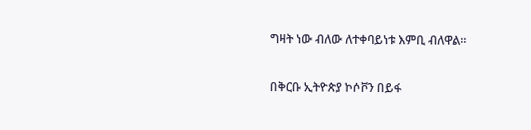ግዛት ነው ብለው ለተቀባይነቱ እምቢ ብለዋል።

በቅርቡ ኢትዮጵያ ኮሶቮን በይፋ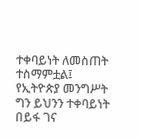ተቀባይነት ለመስጠት ተስማምቷል፤ የኢትዮጵያ መንግሥት ግን ይህንን ተቀባይነት በይፋ ገና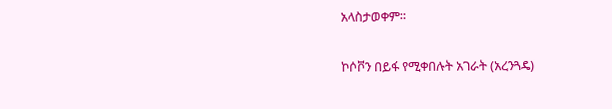አላስታወቀም።

ኮሶቮን በይፋ የሚቀበሉት አገራት (አረንጓዴ)